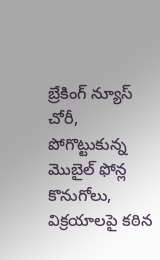బ్రేకింగ్ న్యూస్
చోరీ, పోగొట్టుకున్న మొబైల్ ఫోన్ల కొనుగోలు, విక్రయాలపై కఠిన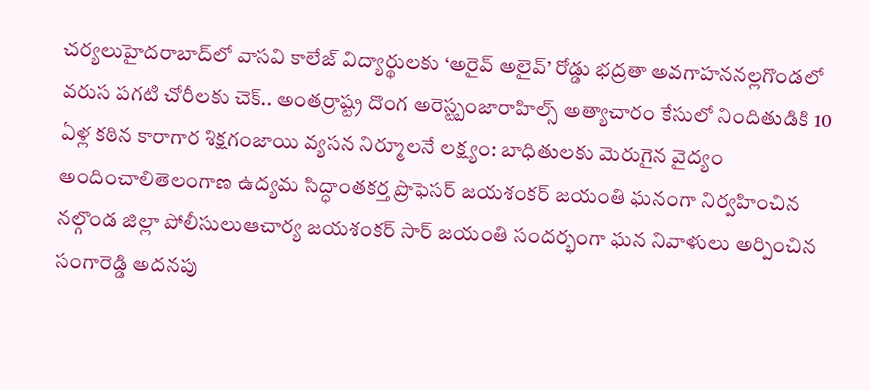చర్యలుహైదరాబాద్‌లో వాసవి కాలేజ్‌ విద్యార్థులకు ‘అరైవ్ అలైవ్’ రోడ్డు భద్రతా అవగాహననల్లగొండలో వరుస పగటి చోరీలకు చెక్.. అంతర్రాష్ట్ర దొంగ అరెస్ట్బంజారాహిల్స్‌ అత్యాచారం కేసులో నిందితుడికి 10 ఏళ్ల కఠిన కారాగార శిక్షగంజాయి వ్యసన నిర్మూలనే లక్ష్యం: బాధితులకు మెరుగైన వైద్యం అందించాలితెలంగాణ ఉద్యమ సిద్ధాంతకర్త ప్రొఫెసర్ జయశంకర్ జయంతి ఘనంగా నిర్వహించిన నల్గొండ జిల్లా పోలీసులుఆచార్య జయశంకర్ సార్ జయంతి సందర్భంగా ఘన నివాళులు అర్పించిన సంగారెడ్డి అదనపు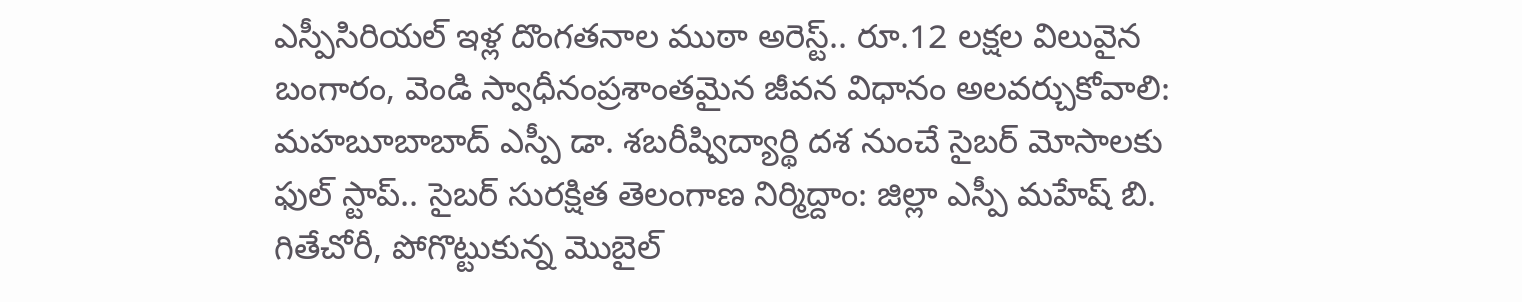ఎస్పీసిరియల్ ఇళ్ల దొంగతనాల ముఠా అరెస్ట్.. రూ.12 లక్షల విలువైన బంగారం, వెండి స్వాధీనంప్రశాంతమైన జీవన విధానం అలవర్చుకోవాలి: మహబూబాబాద్ ఎస్పీ డా. శబరీష్విద్యార్థి దశ నుంచే సైబర్ మోసాలకు ఫుల్ స్టాప్.. సైబర్ సురక్షిత తెలంగాణ నిర్మిద్దాం: జిల్లా ఎస్పీ మహేష్ బి. గితేచోరీ, పోగొట్టుకున్న మొబైల్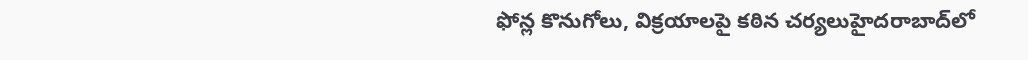ఫోన్ల కొనుగోలు, విక్రయాలపై కఠిన చర్యలుహైదరాబాద్‌లో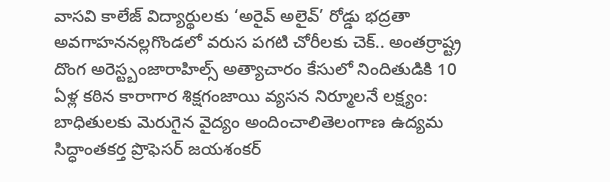వాసవి కాలేజ్‌ విద్యార్థులకు ‘అరైవ్ అలైవ్’ రోడ్డు భద్రతా అవగాహననల్లగొండలో వరుస పగటి చోరీలకు చెక్.. అంతర్రాష్ట్ర దొంగ అరెస్ట్బంజారాహిల్స్‌ అత్యాచారం కేసులో నిందితుడికి 10 ఏళ్ల కఠిన కారాగార శిక్షగంజాయి వ్యసన నిర్మూలనే లక్ష్యం: బాధితులకు మెరుగైన వైద్యం అందించాలితెలంగాణ ఉద్యమ సిద్ధాంతకర్త ప్రొఫెసర్ జయశంకర్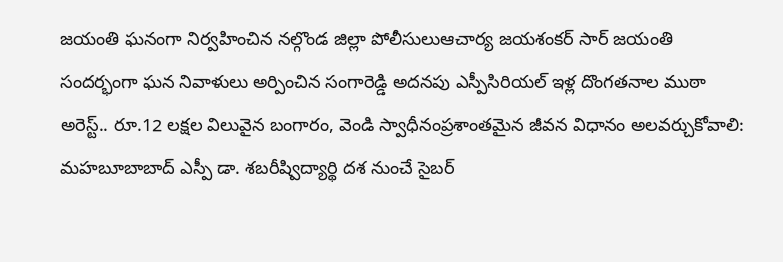జయంతి ఘనంగా నిర్వహించిన నల్గొండ జిల్లా పోలీసులుఆచార్య జయశంకర్ సార్ జయంతి సందర్భంగా ఘన నివాళులు అర్పించిన సంగారెడ్డి అదనపు ఎస్పీసిరియల్ ఇళ్ల దొంగతనాల ముఠా అరెస్ట్.. రూ.12 లక్షల విలువైన బంగారం, వెండి స్వాధీనంప్రశాంతమైన జీవన విధానం అలవర్చుకోవాలి: మహబూబాబాద్ ఎస్పీ డా. శబరీష్విద్యార్థి దశ నుంచే సైబర్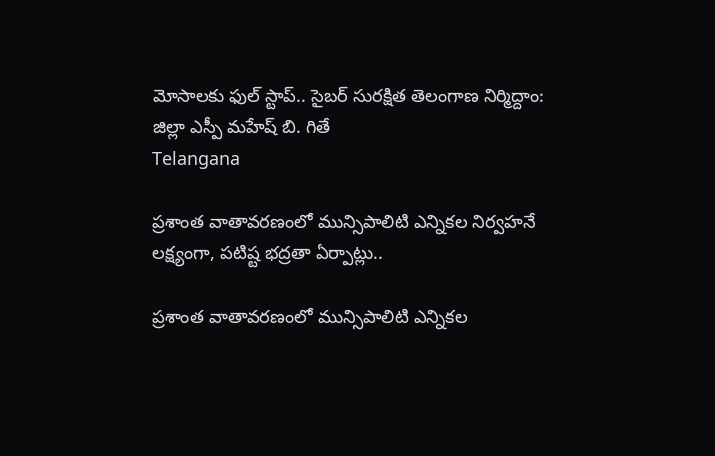మోసాలకు ఫుల్ స్టాప్.. సైబర్ సురక్షిత తెలంగాణ నిర్మిద్దాం: జిల్లా ఎస్పీ మహేష్ బి. గితే
Telangana

ప్రశాంత వాతావరణంలో మున్సిపాలిటి ఎన్నికల నిర్వహనే లక్ష్యంగా, పటిష్ట భద్రతా ఏర్పాట్లు..

ప్రశాంత వాతావరణంలో మున్సిపాలిటి ఎన్నికల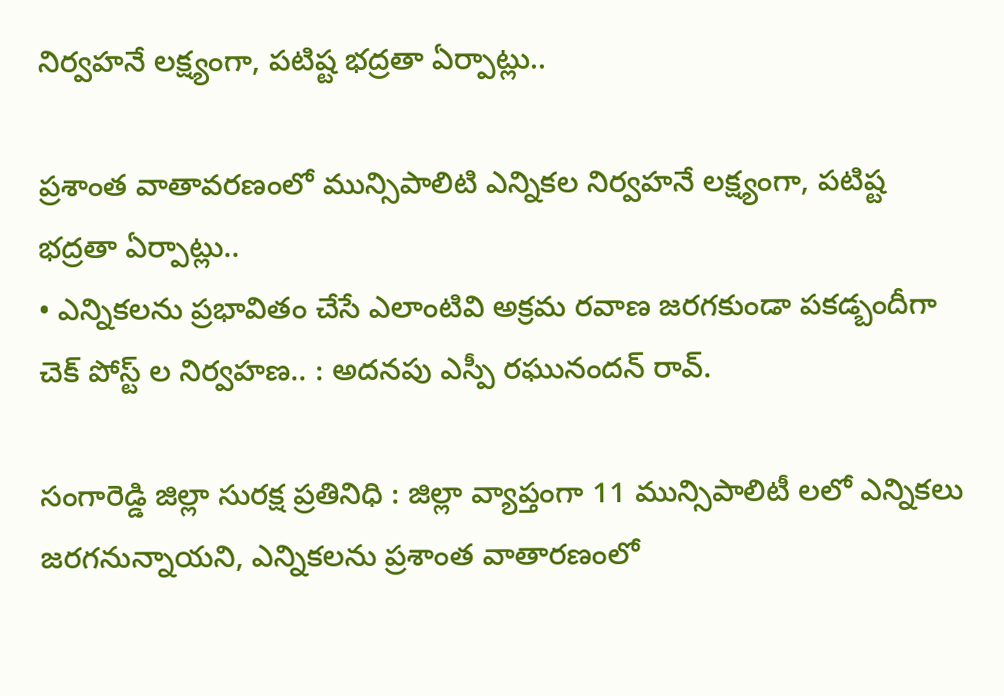నిర్వహనే లక్ష్యంగా, పటిష్ట భద్రతా ఏర్పాట్లు..

ప్రశాంత వాతావరణంలో మున్సిపాలిటి ఎన్నికల నిర్వహనే లక్ష్యంగా, పటిష్ట భద్రతా ఏర్పాట్లు..
• ఎన్నికలను ప్రభావితం చేసే ఎలాంటివి అక్రమ రవాణ జరగకుండా పకడ్బందీగా చెక్ పోస్ట్ ల నిర్వహణ.. : అదనపు ఎస్పీ రఘునందన్ రావ్.

సంగారెడ్డి జిల్లా సురక్ష ప్రతినిధి : జిల్లా వ్యాప్తంగా 11 మున్సిపాలిటీ లలో ఎన్నికలు జరగనున్నాయని, ఎన్నికలను ప్రశాంత వాతారణంలో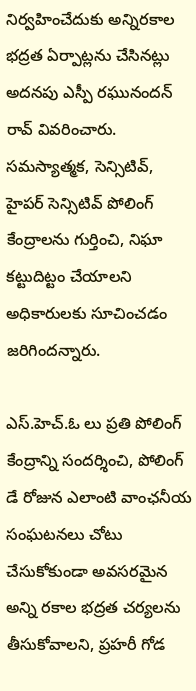నిర్వహించేదుకు అన్నిరకాల భద్రత ఏర్పాట్లను చేసినట్లు అదనపు ఎస్పీ రఘునందన్ రావ్ వివరించారు. సమస్యాత్మక, సెన్సిటివ్, హైపర్ సెన్సిటివ్ పోలింగ్ కేంద్రాలను గుర్తించి, నిఘా కట్టుదిట్టం చేయాలని అధికారులకు సూచించడం జరిగిందన్నారు.

ఎస్.హెచ్.ఓ లు ప్రతి పోలింగ్ కేంద్రాన్ని సందర్శించి, పోలింగ్ డే రోజున ఎలాంటి వాంఛనీయ సంఘటనలు చోటు చేసుకోకుండా అవసరమైన అన్ని రకాల భద్రత చర్యలను తీసుకోవాలని, ప్రహరీ గోడ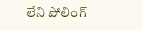లేని పోలింగ్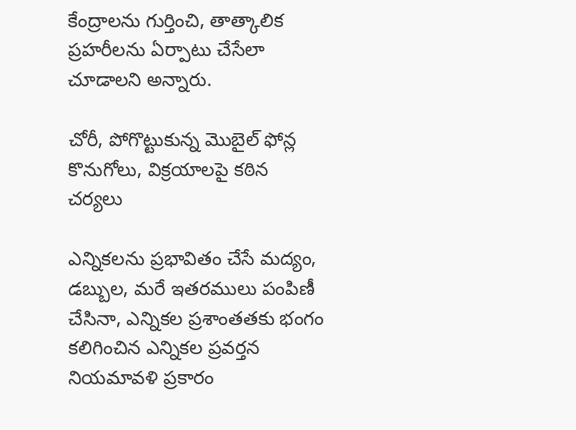కేంద్రాలను గుర్తించి, తాత్కాలిక ప్రహరీలను ఏర్పాటు చేసేలా చూడాలని అన్నారు.

చోరీ, పోగొట్టుకున్న మొబైల్ ఫోన్ల కొనుగోలు, విక్రయాలపై కఠిన చర్యలు

ఎన్నికలను ప్రభావితం చేసే మద్యం, డబ్బుల, మరే ఇతరములు పంపిణీ చేసినా, ఎన్నికల ప్రశాంతతకు భంగం కలిగించిన ఎన్నికల ప్రవర్తన నియమావళి ప్రకారం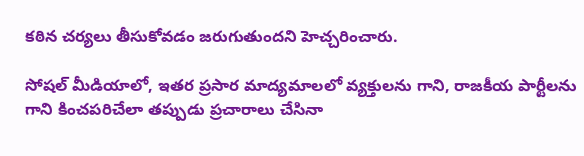కఠిన చర్యలు తీసుకోవడం జరుగుతుందని హెచ్చరించారు.

సోషల్ మీడియాలో, ఇతర ప్రసార మాద్యమాలలో వ్యక్తులను గాని, రాజకీయ పార్టీలను గాని కించపరిచేలా తప్పుడు ప్రచారాలు చేసినా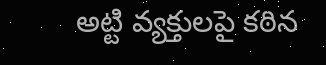అట్టి వ్యక్తులపై కఠిన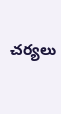చర్యలు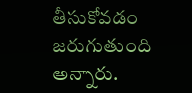తీసుకోవడం జరుగుతుంది అన్నారు.